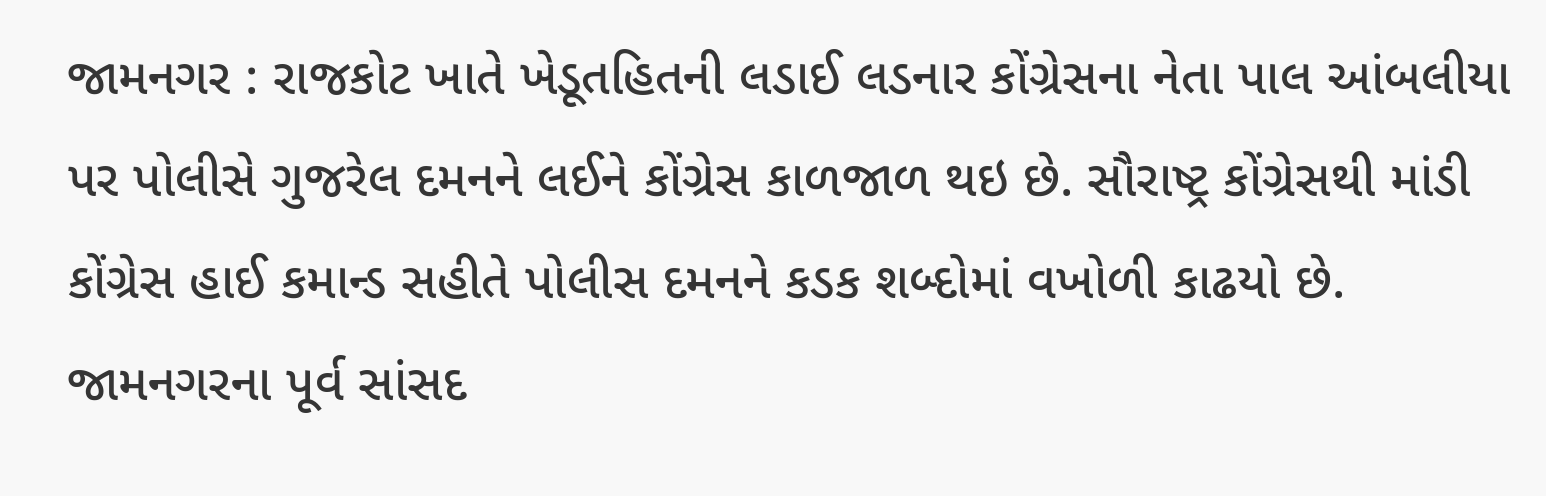જામનગર : રાજકોટ ખાતે ખેડૂતહિતની લડાઈ લડનાર કોંગ્રેસના નેતા પાલ આંબલીયા પર પોલીસે ગુજરેલ દમનને લઈને કોંગ્રેસ કાળજાળ થઇ છે. સૌરાષ્ટ્ર કોંગ્રેસથી માંડી કોંગ્રેસ હાઈ કમાન્ડ સહીતે પોલીસ દમનને કડક શબ્દોમાં વખોળી કાઢયો છે. જામનગરના પૂર્વ સાંસદ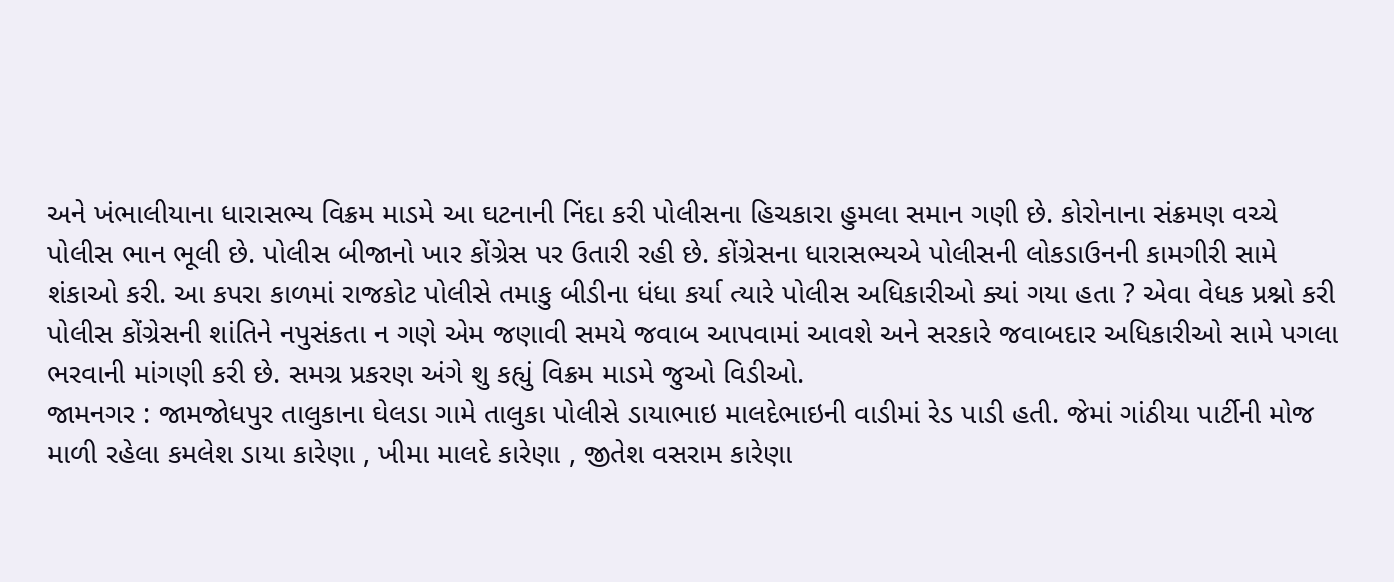અને ખંભાલીયાના ધારાસભ્ય વિક્રમ માડમે આ ઘટનાની નિંદા કરી પોલીસના હિચકારા હુમલા સમાન ગણી છે. કોરોનાના સંક્રમણ વચ્ચે પોલીસ ભાન ભૂલી છે. પોલીસ બીજાનો ખાર કોંગ્રેસ પર ઉતારી રહી છે. કોંગ્રેસના ધારાસભ્યએ પોલીસની લોકડાઉનની કામગીરી સામે શંકાઓ કરી. આ કપરા કાળમાં રાજકોટ પોલીસે તમાકુ બીડીના ધંધા કર્યા ત્યારે પોલીસ અધિકારીઓ ક્યાં ગયા હતા ? એવા વેધક પ્રશ્નો કરી પોલીસ કોંગ્રેસની શાંતિને નપુસંકતા ન ગણે એમ જણાવી સમયે જવાબ આપવામાં આવશે અને સરકારે જવાબદાર અધિકારીઓ સામે પગલા ભરવાની માંગણી કરી છે. સમગ્ર પ્રકરણ અંગે શુ કહ્યું વિક્રમ માડમે જુઓ વિડીઓ.
જામનગર : જામજોધપુર તાલુકાના ઘેલડા ગામે તાલુકા પોલીસે ડાયાભાઇ માલદેભાઇની વાડીમાં રેડ પાડી હતી. જેમાં ગાંઠીયા પાર્ટીની મોજ માળી રહેલા કમલેશ ડાયા કારેણા , ખીમા માલદે કારેણા , જીતેશ વસરામ કારેણા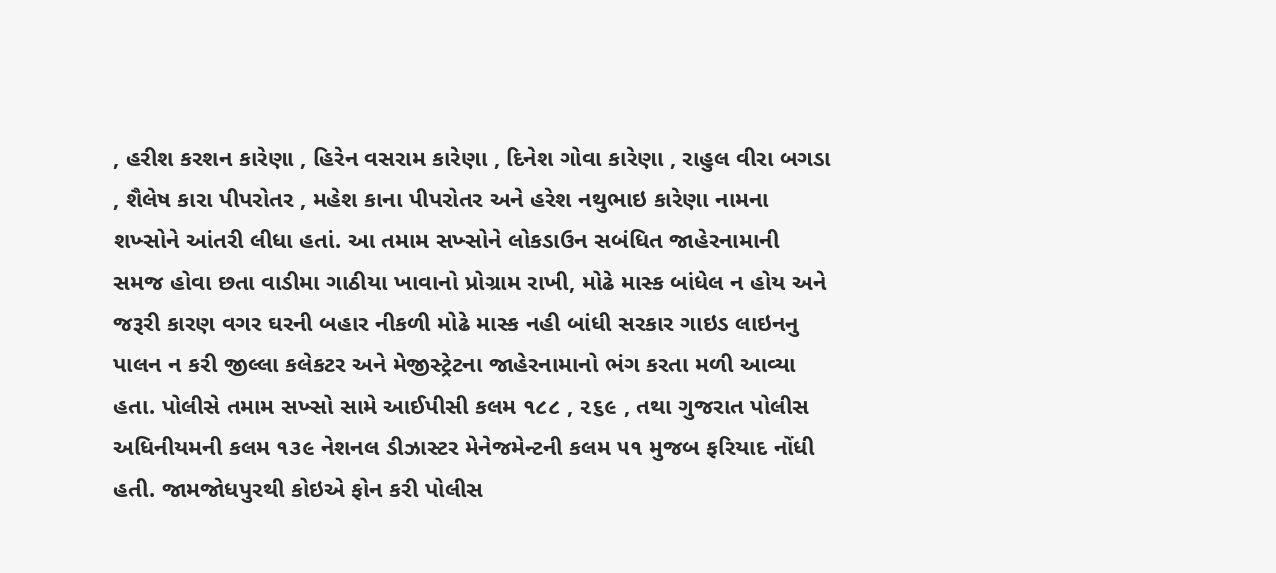, હરીશ કરશન કારેણા , હિરેન વસરામ કારેણા , દિનેશ ગોવા કારેણા , રાહુલ વીરા બગડા , શૈલેષ કારા પીપરોતર , મહેશ કાના પીપરોતર અને હરેશ નથુભાઇ કારેણા નામના શખ્સોને આંતરી લીધા હતાં. આ તમામ સખ્સોને લોકડાઉન સબંધિત જાહેરનામાની સમજ હોવા છતા વાડીમા ગાઠીયા ખાવાનો પ્રોગ્રામ રાખી, મોઢે માસ્ક બાંધેલ ન હોય અને જરૂરી કારણ વગર ઘરની બહાર નીકળી મોઢે માસ્ક નહી બાંધી સરકાર ગાઇડ લાઇનનુ પાલન ન કરી જીલ્લા કલેકટર અને મેજીસ્ટ્રેટના જાહેરનામાનો ભંગ કરતા મળી આવ્યા હતા. પોલીસે તમામ સખ્સો સામે આઈપીસી કલમ ૧૮૮ , ૨૬૯ , તથા ગુજરાત પોલીસ અધિનીયમની કલમ ૧૩૯ નેશનલ ડીઝાસ્ટર મેનેજમેન્ટની કલમ ૫૧ મુજબ ફરિયાદ નોંધી હતી. જામજોધપુરથી કોઇએ ફોન કરી પોલીસ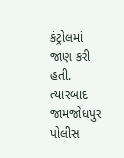કંટ્રોલમાં જાણ કરી હતી. ત્યારબાદ જામજોધપુર પોલીસ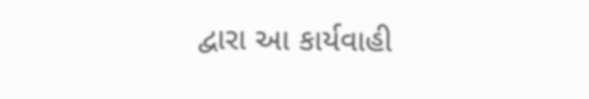દ્વારા આ કાર્યવાહી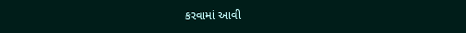કરવામાં આવી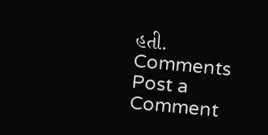હતી.
Comments
Post a Comment